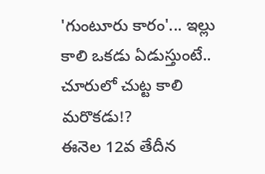'గుంటూరు కారం'... ఇల్లు కాలి ఒకడు ఏడుస్తుంటే.. చూరులో చుట్ట కాలి మరొకడు!?
ఈనెల 12వ తేదీన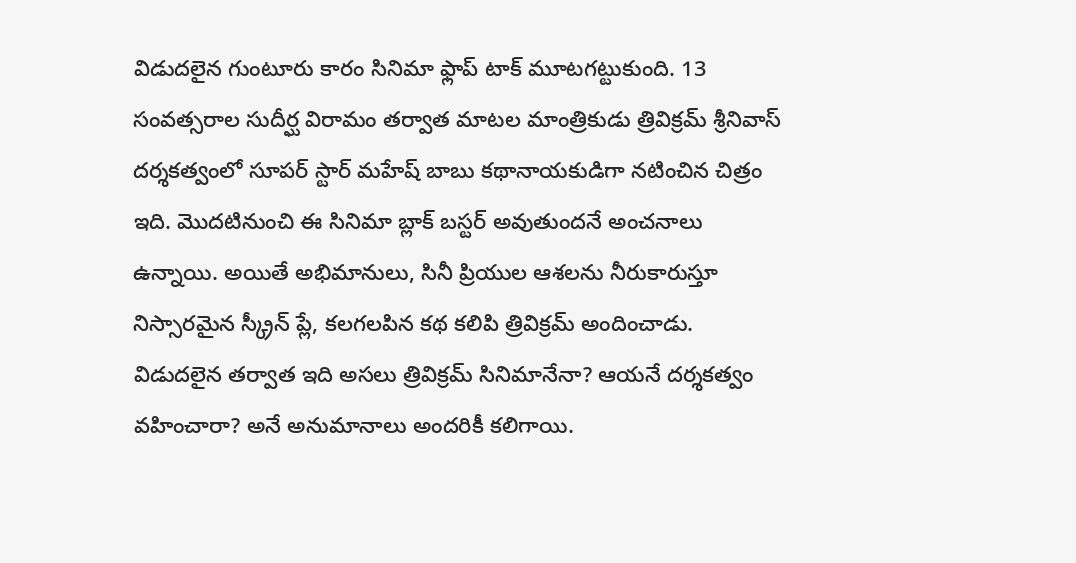విడుదలైన గుంటూరు కారం సినిమా ఫ్లాప్ టాక్ మూటగట్టుకుంది. 13 సంవత్సరాల సుదీర్ఘ విరామం తర్వాత మాటల మాంత్రికుడు త్రివిక్రమ్ శ్రీనివాస్ దర్శకత్వంలో సూపర్ స్టార్ మహేష్ బాబు కథానాయకుడిగా నటించిన చిత్రం ఇది. మొదటినుంచి ఈ సినిమా బ్లాక్ బస్టర్ అవుతుందనే అంచనాలు ఉన్నాయి. అయితే అభిమానులు, సినీ ప్రియుల ఆశలను నీరుకారుస్తూ నిస్సారమైన స్క్రీన్ ప్లే, కలగలపిన కథ కలిపి త్రివిక్రమ్ అందించాడు. విడుదలైన తర్వాత ఇది అసలు త్రివిక్రమ్ సినిమానేనా? ఆయనే దర్శకత్వం వహించారా? అనే అనుమానాలు అందరికీ కలిగాయి.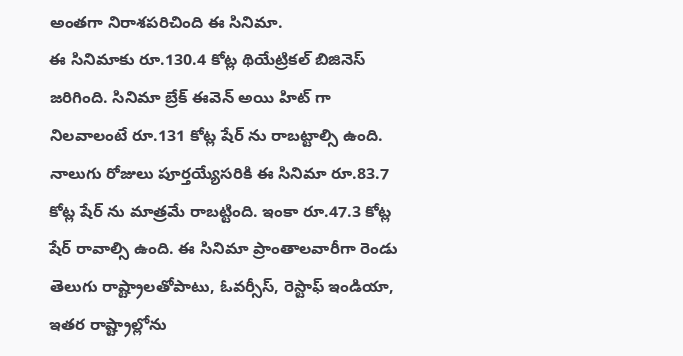అంతగా నిరాశపరిచింది ఈ సినిమా.
ఈ సినిమాకు రూ.130.4 కోట్ల థియేట్రికల్ బిజినెస్ జరిగింది. సినిమా బ్రేక్ ఈవెన్ అయి హిట్ గా నిలవాలంటే రూ.131 కోట్ల షేర్ ను రాబట్టాల్సి ఉంది. నాలుగు రోజులు పూర్తయ్యేసరికి ఈ సినిమా రూ.83.7 కోట్ల షేర్ ను మాత్రమే రాబట్టింది. ఇంకా రూ.47.3 కోట్ల షేర్ రావాల్సి ఉంది. ఈ సినిమా ప్రాంతాలవారీగా రెండు తెలుగు రాష్ట్రాలతోపాటు, ఓవర్సీస్, రెస్టాఫ్ ఇండియా, ఇతర రాష్ట్రాల్లోను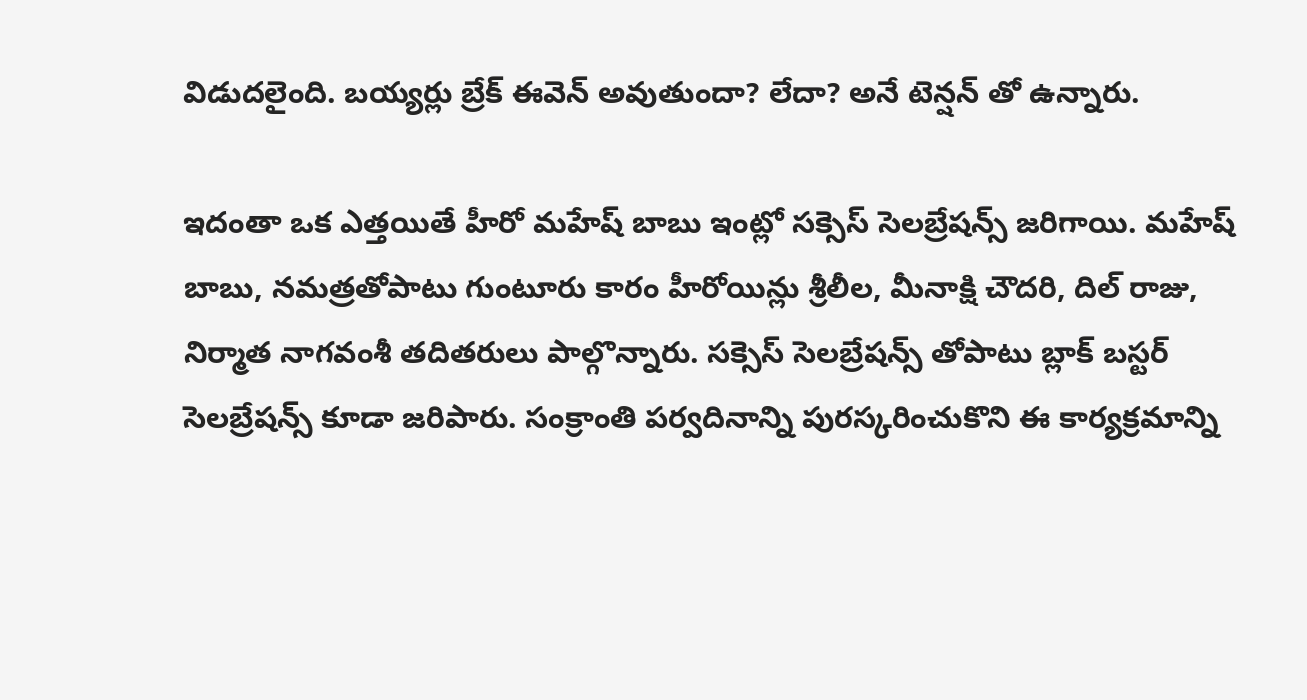విడుదలైంది. బయ్యర్లు బ్రేక్ ఈవెన్ అవుతుందా? లేదా? అనే టెన్షన్ తో ఉన్నారు.

ఇదంతా ఒక ఎత్తయితే హీరో మహేష్ బాబు ఇంట్లో సక్సెస్ సెలబ్రేషన్స్ జరిగాయి. మహేష్ బాబు, నమత్రతోపాటు గుంటూరు కారం హీరోయిన్లు శ్రీలీల, మీనాక్షి చౌదరి, దిల్ రాజు, నిర్మాత నాగవంశీ తదితరులు పాల్గొన్నారు. సక్సెస్ సెలబ్రేషన్స్ తోపాటు బ్లాక్ బస్టర్ సెలబ్రేషన్స్ కూడా జరిపారు. సంక్రాంతి పర్వదినాన్ని పురస్కరించుకొని ఈ కార్యక్రమాన్ని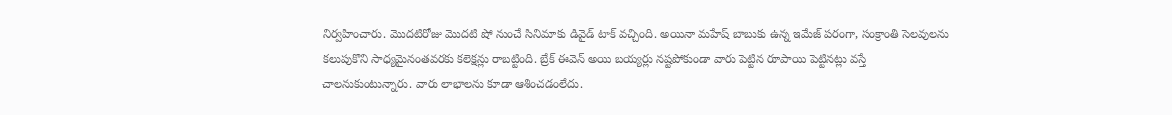నిర్వహించారు. మొదటిరోజు మొదటి షో నుంచే సినిమాకు డివైడ్ టాక్ వచ్చింది. అయినా మహేష్ బాబుకు ఉన్న ఇమేజ్ పరంగా, సంక్రాంతి సెలవులను కలుపుకొని సాధ్యమైనంతవరకు కలెక్షన్లు రాబట్టింది. బ్రేక్ ఈవెన్ అయి బయ్యర్లు నష్టపోకుండా వారు పెట్టిన రూపాయి పెట్టినట్లు వస్తే చాలనుకుంటున్నారు. వారు లాభాలను కూడా ఆశించడంలేదు.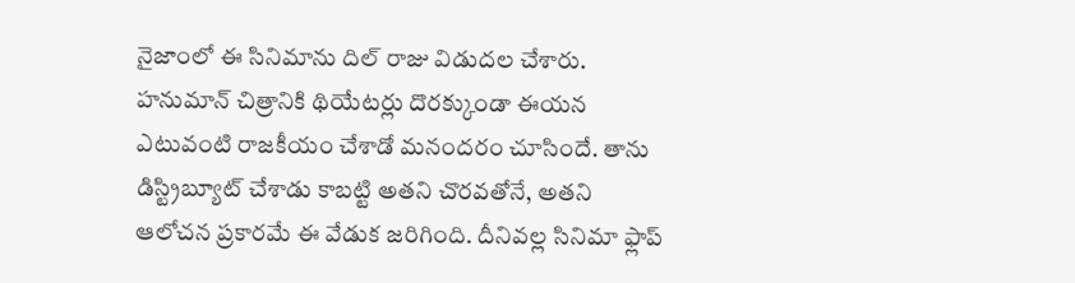నైజాంలో ఈ సినిమాను దిల్ రాజు విడుదల చేశారు. హనుమాన్ చిత్రానికి థియేటర్లు దొరక్కుండా ఈయన ఎటువంటి రాజకీయం చేశాడో మనందరం చూసిందే. తాను డిస్ట్రిబ్యూట్ చేశాడు కాబట్టి అతని చొరవతోనే, అతని ఆలోచన ప్రకారమే ఈ వేడుక జరిగింది. దీనివల్ల సినిమా ఫ్లాప్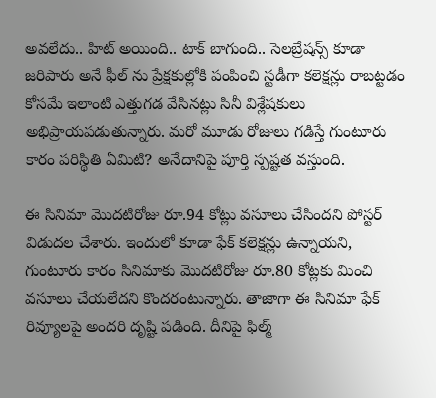అవలేదు.. హిట్ అయింది.. టాక్ బాగుంది.. సెలబ్రేషన్స్ కూడా జరిపారు అనే ఫీల్ ను ప్రేక్షకుల్లోకి పంపించి స్టడీగా కలెక్షన్లు రాబట్టడం కోసమే ఇలాంటి ఎత్తుగడ వేసినట్లు సినీ విశ్లేషకులు అభిప్రాయపడుతున్నారు. మరో మూడు రోజులు గడిస్తే గుంటూరు కారం పరిస్థితి ఏమిటి? అనేదానిపై పూర్తి స్పష్టత వస్తుంది.

ఈ సినిమా మొదటిరోజు రూ.94 కోట్లు వసూలు చేసిందని పోస్టర్ విడుదల చేశారు. ఇందులో కూడా ఫేక్ కలెక్షన్లు ఉన్నాయని, గుంటూరు కారం సినిమాకు మొదటిరోజు రూ.80 కోట్లకు మించి వసూలు చేయలేదని కొందరంటున్నారు. తాజాగా ఈ సినిమా ఫేక్ రివ్యూలపై అందరి దృష్టి పడింది. దీనిపై ఫిల్మ్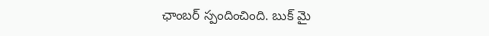ఛాంబర్ స్పందించింది. బుక్ మై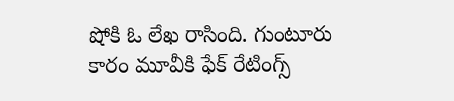షోకి ఓ లేఖ రాసింది. గుంటూరు కారం మూవీకి ఫేక్ రేటింగ్స్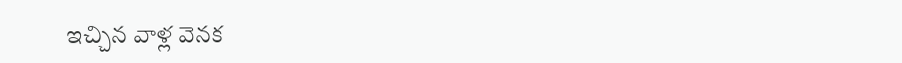ఇచ్చిన వాళ్ల వెనక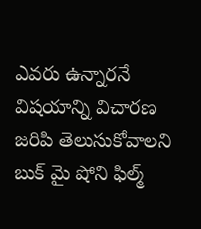ఎవరు ఉన్నారనే విషయాన్ని విచారణ జరిపి తెలుసుకోవాలని బుక్ మై షోని ఫిల్మ్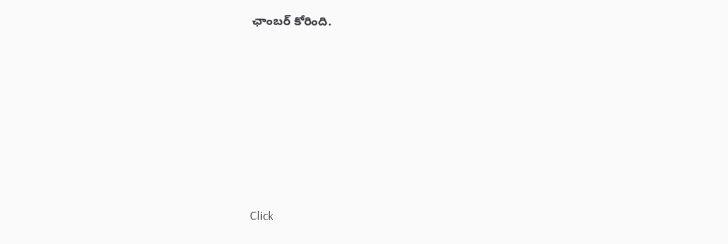ఛాంబర్ కోరింది.












Click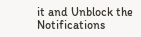it and Unblock the Notifications